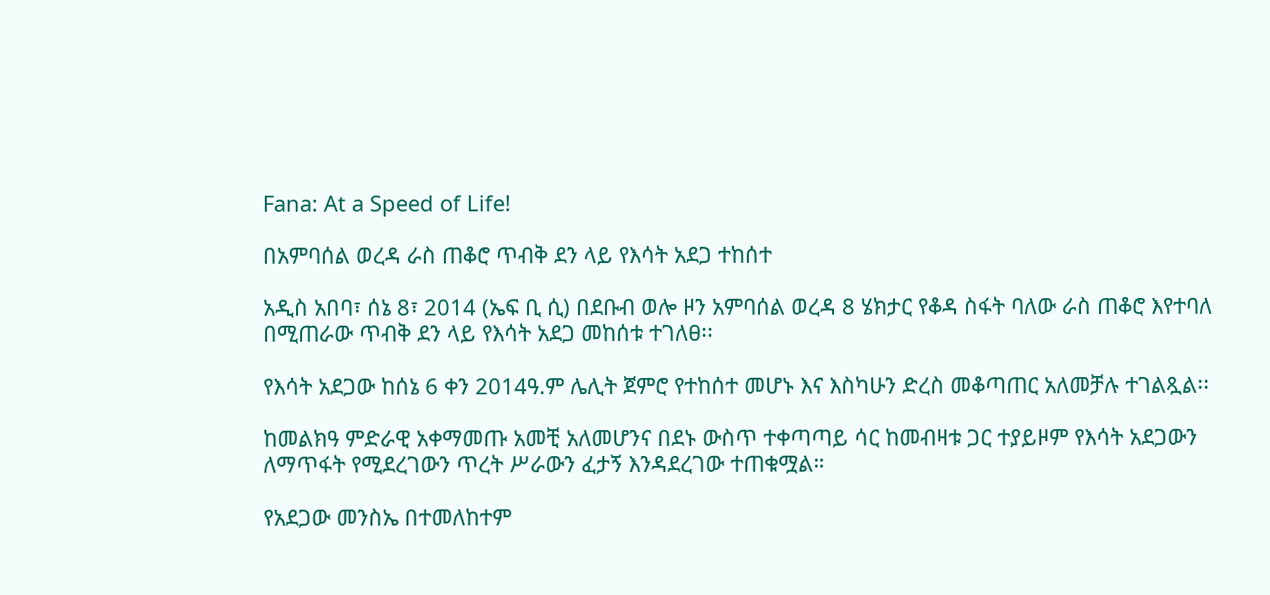Fana: At a Speed of Life!

በአምባሰል ወረዳ ራስ ጠቆሮ ጥብቅ ደን ላይ የእሳት አደጋ ተከሰተ

አዲስ አበባ፣ ሰኔ 8፣ 2014 (ኤፍ ቢ ሲ) በደቡብ ወሎ ዞን አምባሰል ወረዳ 8 ሄክታር የቆዳ ስፋት ባለው ራስ ጠቆሮ እየተባለ በሚጠራው ጥብቅ ደን ላይ የእሳት አደጋ መከሰቱ ተገለፀ፡፡

የእሳት አደጋው ከሰኔ 6 ቀን 2014ዓ.ም ሌሊት ጀምሮ የተከሰተ መሆኑ እና እስካሁን ድረስ መቆጣጠር አለመቻሉ ተገልጿል፡፡

ከመልክዓ ምድራዊ አቀማመጡ አመቺ አለመሆንና በደኑ ውስጥ ተቀጣጣይ ሳር ከመብዛቱ ጋር ተያይዞም የእሳት አደጋውን ለማጥፋት የሚደረገውን ጥረት ሥራውን ፈታኝ እንዳደረገው ተጠቁሟል።

የአደጋው መንስኤ በተመለከተም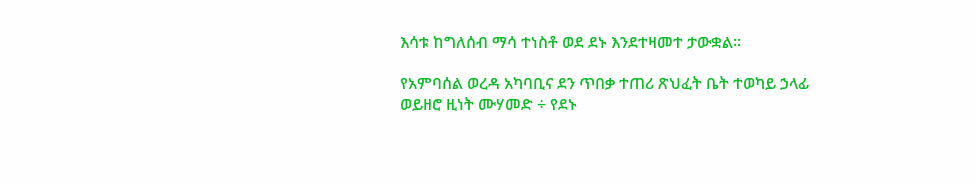እሳቱ ከግለሰብ ማሳ ተነስቶ ወደ ደኑ እንደተዛመተ ታውቋል፡፡

የአምባሰል ወረዳ አካባቢና ደን ጥበቃ ተጠሪ ጽህፈት ቤት ተወካይ ኃላፊ ወይዘሮ ዚነት ሙሃመድ ÷ የደኑ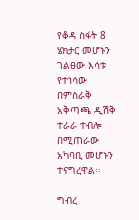የቆዳ ስፋት 8 ሄክታር መሆኑን ገልፀው እሳቱ የተነሳው በምስራቅ አቅጣጫ ዲሽቅ ተራራ ተብሎ በሚጠራው አካባቢ መሆኑን ተናግረዋል፡፡

ግብረ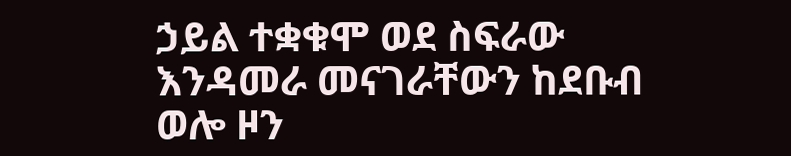ኃይል ተቋቁሞ ወደ ስፍራው እንዳመራ መናገራቸውን ከደቡብ ወሎ ዞን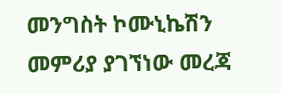መንግስት ኮሙኒኬሽን መምሪያ ያገኘነው መረጃ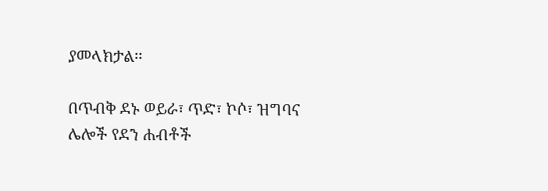ያመላክታል፡፡

በጥብቅ ደኑ ወይራ፣ ጥድ፣ ኮሶ፣ ዝግባና ሌሎች የደን ሐብቶች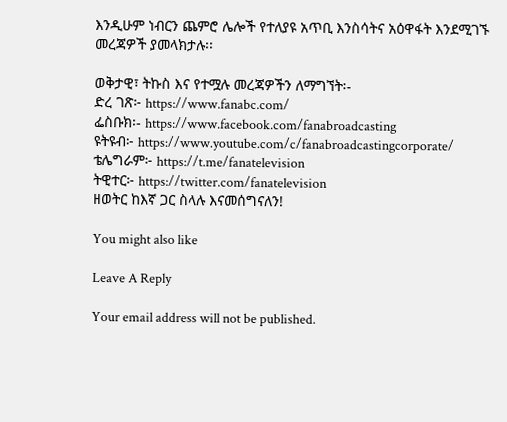እንዲሁም ነብርን ጨምሮ ሌሎች የተለያዩ አጥቢ እንስሳትና አዕዋፋት እንደሚገኙ መረጃዎች ያመላክታሉ፡፡

ወቅታዊ፣ ትኩስ እና የተሟሉ መረጃዎችን ለማግኘት፡-
ድረ ገጽ፦ https://www.fanabc.com/
ፌስቡክ፡- https://www.facebook.com/fanabroadcasting
ዩትዩብ፦ https://www.youtube.com/c/fanabroadcastingcorporate/
ቴሌግራም፦ https://t.me/fanatelevision
ትዊተር፦ https://twitter.com/fanatelevision
ዘወትር ከእኛ ጋር ስላሉ እናመሰግናለን!

You might also like

Leave A Reply

Your email address will not be published.